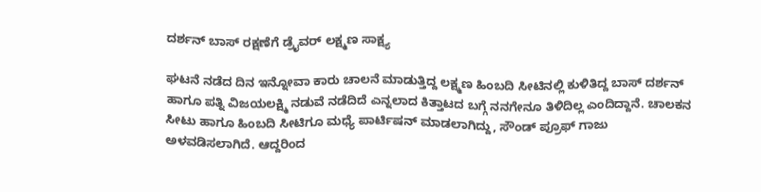ದರ್ಶನ್ ಬಾಸ್ ರಕ್ಷಣೆಗೆ ಡ್ರೈವರ್ ಲಕ್ಷ್ಮಣ ಸಾಕ್ಷ್ಯ

ಘಟನೆ ನಡೆದ ದಿನ ಇನ್ನೋವಾ ಕಾರು ಚಾಲನೆ ಮಾಡುತ್ತಿದ್ದ ಲಕ್ಷ್ಮಣ ಹಿಂಬದಿ ಸೀಟಿನಲ್ಲಿ ಕುಳಿತಿದ್ದ ಬಾಸ್ ದರ್ಶನ್ ಹಾಗೂ ಪತ್ನಿ ವಿಜಯಲಕ್ಷ್ಮಿ ನಡುವೆ ನಡೆದಿದೆ ಎನ್ನಲಾದ ಕಿತ್ತಾಟದ ಬಗ್ಗೆ ನನಗೇನೂ ತಿಳಿದಿಲ್ಲ ಎಂದಿದ್ದಾನೆ. ಚಾಲಕನ ಸೀಟು ಹಾಗೂ ಹಿಂಬದಿ ಸೀಟಿಗೂ ಮಧ್ಯೆ ಪಾರ್ಟಿಷನ್ ಮಾಡಲಾಗಿದ್ದು, ಸೌಂಡ್ ಪ್ರೂಫ್ ಗಾಜು ಅಳವಡಿಸಲಾಗಿದೆ. ಆದ್ದರಿಂದ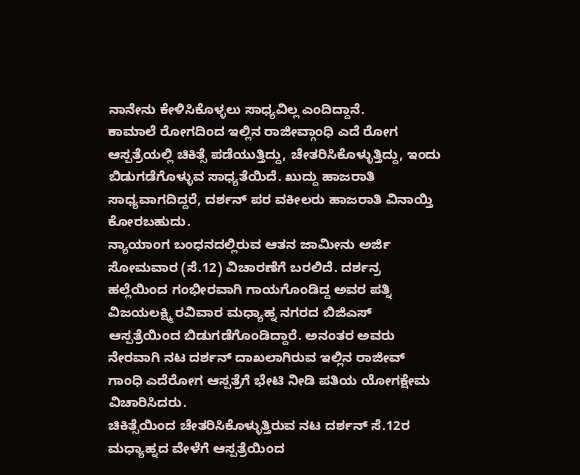ನಾನೇನು ಕೇಳಿಸಿಕೊಳ್ಳಲು ಸಾಧ್ಯವಿಲ್ಲ ಎಂದಿದ್ದಾನೆ.
ಕಾಮಾಲೆ ರೋಗದಿಂದ ಇಲ್ಲಿನ ರಾಜೀವ್ಗಾಂಧಿ ಎದೆ ರೋಗ ಆಸ್ಪತ್ರೆಯಲ್ಲಿ ಚಿಕಿತ್ಸೆ ಪಡೆಯುತ್ತಿದ್ದು, ಚೇತರಿಸಿಕೊಳ್ಳುತ್ತಿದ್ದು, ಇಂದು ಬಿಡುಗಡೆಗೊಳ್ಳುವ ಸಾಧ್ಯತೆಯಿದೆ. ಖುದ್ದು ಹಾಜರಾತಿ ಸಾಧ್ಯವಾಗದಿದ್ದರೆ, ದರ್ಶನ್ ಪರ ವಕೀಲರು ಹಾಜರಾತಿ ವಿನಾಯ್ತಿ ಕೋರಬಹುದು.
ನ್ಯಾಯಾಂಗ ಬಂಧನದಲ್ಲಿರುವ ಆತನ ಜಾಮೀನು ಅರ್ಜಿ ಸೋಮವಾರ (ಸೆ.12) ವಿಚಾರಣೆಗೆ ಬರಲಿದೆ. ದರ್ಶನ್ರ ಹಲ್ಲೆಯಿಂದ ಗಂಭೀರವಾಗಿ ಗಾಯಗೊಂಡಿದ್ದ ಅವರ ಪತ್ನಿ ವಿಜಯಲಕ್ಷ್ಮಿ ರವಿವಾರ ಮಧ್ಯಾಹ್ನ ನಗರದ ಬಿಜಿಎಸ್ ಆಸ್ಪತ್ರೆಯಿಂದ ಬಿಡುಗಡೆಗೊಂಡಿದ್ದಾರೆ. ಅನಂತರ ಅವರು ನೇರವಾಗಿ ನಟ ದರ್ಶನ್ ದಾಖಲಾಗಿರುವ ಇಲ್ಲಿನ ರಾಜೀವ್ ಗಾಂಧಿ ಎದೆರೋಗ ಆಸ್ಪತ್ರೆಗೆ ಭೇಟಿ ನೀಡಿ ಪತಿಯ ಯೋಗಕ್ಷೇಮ ವಿಚಾರಿಸಿದರು.
ಚಿಕಿತ್ಸೆಯಿಂದ ಚೇತರಿಸಿಕೊಳ್ಳುತ್ತಿರುವ ನಟ ದರ್ಶನ್ ಸೆ.12ರ ಮಧ್ಯಾಹ್ನದ ವೇಳೆಗೆ ಆಸ್ಪತ್ರೆಯಿಂದ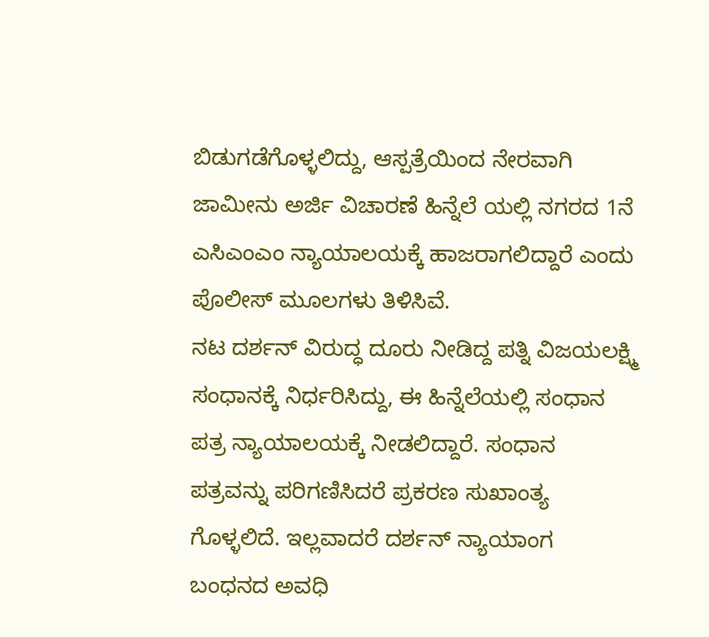ಬಿಡುಗಡೆಗೊಳ್ಳಲಿದ್ದು, ಆಸ್ಪತ್ರೆಯಿಂದ ನೇರವಾಗಿ ಜಾಮೀನು ಅರ್ಜಿ ವಿಚಾರಣೆ ಹಿನ್ನೆಲೆ ಯಲ್ಲಿ ನಗರದ 1ನೆ ಎಸಿಎಂಎಂ ನ್ಯಾಯಾಲಯಕ್ಕೆ ಹಾಜರಾಗಲಿದ್ದಾರೆ ಎಂದು ಪೊಲೀಸ್ ಮೂಲಗಳು ತಿಳಿಸಿವೆ.
ನಟ ದರ್ಶನ್ ವಿರುದ್ಧ ದೂರು ನೀಡಿದ್ದ ಪತ್ನಿ ವಿಜಯಲಕ್ಷ್ಮಿ ಸಂಧಾನಕ್ಕೆ ನಿರ್ಧರಿಸಿದ್ದು, ಈ ಹಿನ್ನೆಲೆಯಲ್ಲಿ ಸಂಧಾನ ಪತ್ರ ನ್ಯಾಯಾಲಯಕ್ಕೆ ನೀಡಲಿದ್ದಾರೆ. ಸಂಧಾನ ಪತ್ರವನ್ನು ಪರಿಗಣಿಸಿದರೆ ಪ್ರಕರಣ ಸುಖಾಂತ್ಯ ಗೊಳ್ಳಲಿದೆ. ಇಲ್ಲವಾದರೆ ದರ್ಶನ್ ನ್ಯಾಯಾಂಗ ಬಂಧನದ ಅವಧಿ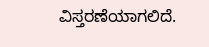ವಿಸ್ತರಣೆಯಾಗಲಿದೆ.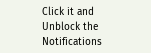Click it and Unblock the Notifications